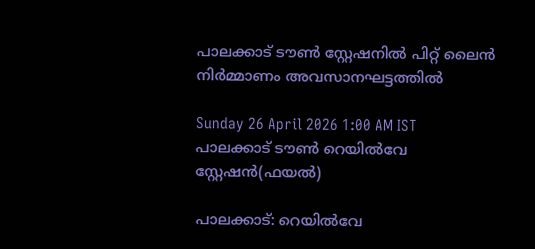പാലക്കാട് ടൗൺ സ്റ്റേഷനിൽ പിറ്റ് ലൈൻ നിർമ്മാണം അവസാനഘട്ടത്തിൽ

Sunday 26 April 2026 1:00 AM IST
പാലക്കാട് ടൗൺ റെയിൽവേ സ്റ്റേഷൻ(ഫയൽ)

പാലക്കാട്: റെയിൽവേ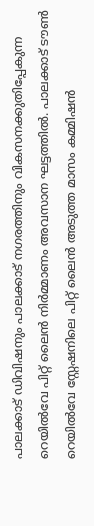പാലക്കാട്‌ ഡിവിഷനും പാലക്കാട്‌ നഗരത്തിനും വികസനക്കുതിപ്പേകുന്ന റെയിൽവേ പിറ്റ് ലൈൻ നിർമ്മാണം അവസാന ഘട്ടത്തിൽ. പാലക്കാട് ടൗൺ റെയിൽവേ സ്റ്റേഷനിലെ പിറ്റ് ലൈൻ അടുത്ത മാസം കമ്മിഷൻ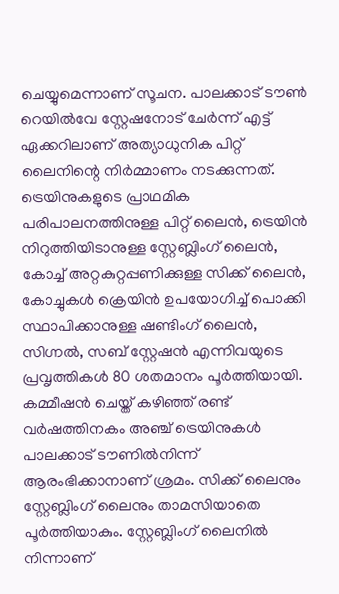ചെയ്യുമെന്നാണ് സൂചന. പാലക്കാട് ടൗൺ റെയിൽവേ സ്റ്റേഷനോട് ചേർന്ന് എട്ട് ഏക്കറിലാണ് അത്യാധുനിക പിറ്റ് ലൈനിന്റെ നിർമ്മാണം നടക്കുന്നത്. ട്രെയിനുകളുടെ പ്രാഥമിക പരിപാലനത്തിനുള്ള പിറ്റ് ലൈൻ, ട്രെയിൻ നിറുത്തിയിടാനുള്ള സ്റ്റേബ്ലിംഗ് ലൈൻ, കോച്ച് അറ്റകുറ്റപ്പണിക്കുള്ള സിക്ക് ലൈൻ, കോച്ചുകൾ ക്രെയിൻ ഉപയോഗിച്ച് പൊക്കി സ്ഥാപിക്കാനുള്ള ഷണ്ടിംഗ് ലൈൻ, സിഗ്നൽ, സബ് സ്റ്റേഷൻ എന്നിവയുടെ പ്രവൃത്തികൾ 80 ശതമാനം പൂർത്തിയായി. കമ്മീഷൻ ചെയ്ത് കഴിഞ്ഞ് രണ്ട് വർഷത്തിനകം അഞ്ച് ട്രെയിനുകൾ പാലക്കാട് ടൗണിൽനിന്ന് ആരംഭിക്കാനാണ് ശ്രമം. സിക്ക് ലൈനും സ്റ്റേബ്ലിംഗ് ലൈനും താമസിയാതെ പൂർത്തിയാകും. സ്റ്റേബ്ലിംഗ് ലൈനിൽ നിന്നാണ്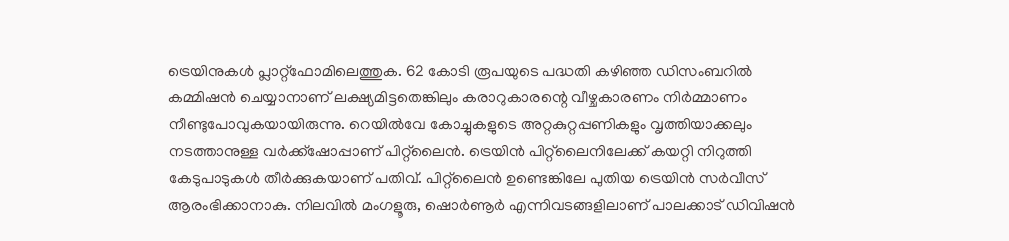ട്രെയിനുകൾ പ്ലാറ്റ്‌ഫോമിലെത്തുക. 62 കോടി രൂപയുടെ പദ്ധതി കഴിഞ്ഞ ഡിസംബറിൽ കമ്മിഷൻ ചെയ്യാനാണ് ലക്ഷ്യമിട്ടതെങ്കിലും കരാറുകാരന്റെ വീഴ്ചകാരണം നിർമ്മാണം നീണ്ടുപോവുകയായിരുന്നു. റെയിൽവേ കോച്ചുകളുടെ അറ്റകുറ്റപ്പണികളും വൃത്തിയാക്കലും നടത്താനുള്ള വ‌ർക്ക്‌ഷോപ്പാണ് പിറ്റ്‌ലൈൻ. ട്രെയിൻ പിറ്റ്‌ലൈനിലേക്ക് കയറ്റി നിറുത്തി കേടുപാടുകൾ തീ‌ർക്കുകയാണ് പതിവ്. പിറ്റ്‌ലൈൻ ഉണ്ടെങ്കിലേ പുതിയ ട്രെയിൻ സർവീസ് ആരംഭിക്കാനാകു. നിലവിൽ മംഗളൂരു, ഷൊർണൂർ എന്നിവടങ്ങളിലാണ് പാലക്കാട് ഡിവിഷൻ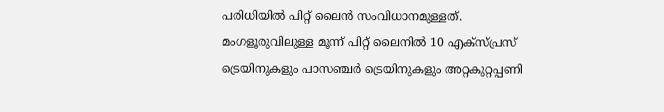പരിധിയിൽ പിറ്റ് ലൈൻ സംവിധാനമുള്ളത്. മംഗളൂരുവിലുള്ള മൂന്ന് പിറ്റ് ലൈനിൽ 10 എക്സ്പ്രസ് ട്രെയിനുകളും പാസഞ്ചർ ട്രെയിനുകളും അറ്റകുറ്റപ്പണി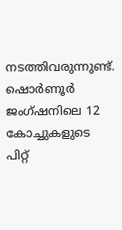നടത്തിവരുന്നുണ്ട്. ഷൊർണൂർ ജംഗ്ഷനിലെ 12 കോച്ചുകളുടെ പിറ്റ്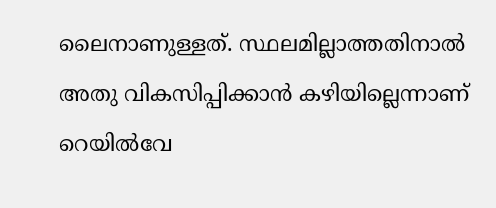ലൈനാണുള്ളത്. സ്ഥലമില്ലാത്തതിനാൽ അതു വികസിപ്പിക്കാൻ കഴിയില്ലെന്നാണ് റെയിൽവേ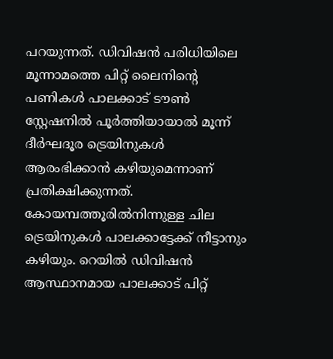പറയുന്നത്. ഡിവിഷൻ പരിധിയിലെ മൂന്നാമത്തെ പിറ്റ് ലൈനിന്റെ പണികൾ പാലക്കാട് ടൗൺ സ്റ്റേഷനിൽ പൂർത്തിയായാൽ മൂന്ന് ദീർഘദൂര ട്രെയിനുകൾ ആരംഭിക്കാൻ കഴിയുമെന്നാണ് പ്രതിക്ഷിക്കുന്നത്. കോയമ്പത്തൂരിൽനിന്നുള്ള ചില ട്രെയിനുകൾ പാലക്കാട്ടേക്ക് നീട്ടാനും കഴിയും. റെയിൽ ഡിവിഷൻ ആസ്ഥാനമായ പാലക്കാട് പിറ്റ്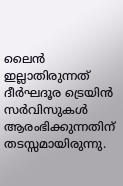ലൈൻ ഇല്ലാതിരുന്നത് ദീർഘദൂര ട്രെയിൻ സർവിസുകൾ ആരംഭിക്കുന്നതിന് തടസ്സമായിരുന്നു.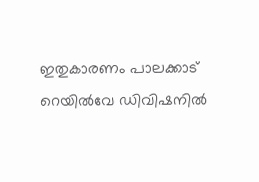ഇതുകാരണം പാലക്കാട് റെയിൽവേ ഡിവിഷനിൽ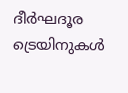ദീർഘദൂര ട്രെയിനുകൾ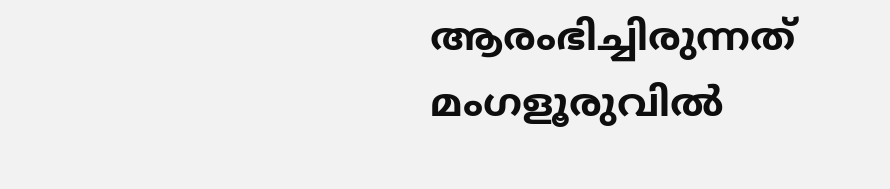ആരംഭിച്ചിരുന്നത് മംഗളൂരുവിൽ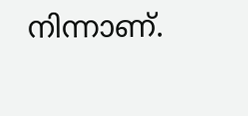നിന്നാണ്.